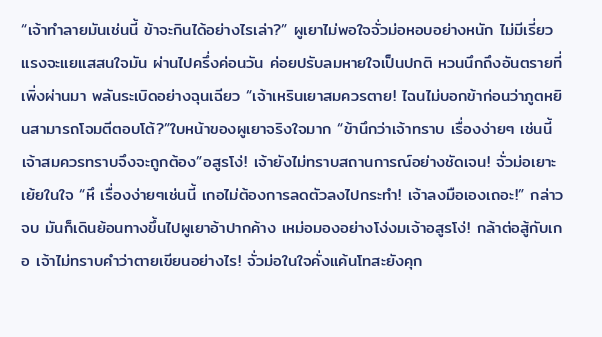“เจ้าทำลายมันเช่นนี้ ข้าจะกินได้อย่างไรเล่า?” ผูเยาไม่พอใจจั่วม่อหอบอย่างหนัก ไม่มีเรี่ยวแรงจะแยแสสนใจมัน ผ่านไปครึ่งค่อนวัน ค่อยปรับลมหายใจเป็นปกติ หวนนึกถึงอันตรายที่เพิ่งผ่านมา พลันระเบิดอย่างฉุนเฉียว “เจ้าเหรินเยาสมควรตาย! ไฉนไม่บอกข้าก่อนว่าภูตหยินสามารถโจมตีตอบโต้?”ใบหน้าของผูเยาจริงใจมาก “ข้านึกว่าเจ้าทราบ เรื่องง่ายๆ เช่นนี้ เจ้าสมควรทราบจึงจะถูกต้อง”อสูรโง่! เจ้ายังไม่ทราบสถานการณ์อย่างชัดเจน! จั่วม่อเยาะเย้ยในใจ “หึ เรื่องง่ายๆเช่นนี้ เกอไม่ต้องการลดตัวลงไปกระทำ! เจ้าลงมือเองเถอะ!” กล่าวจบ มันก็เดินย้อนทางขึ้นไปผูเยาอ้าปากค้าง เหม่อมองอย่างโง่งมเจ้าอสูรโง่! กล้าต่อสู้กับเกอ เจ้าไม่ทราบคำว่าตายเขียนอย่างไร! จั่วม่อในใจคั่งแค้นโทสะยังคุก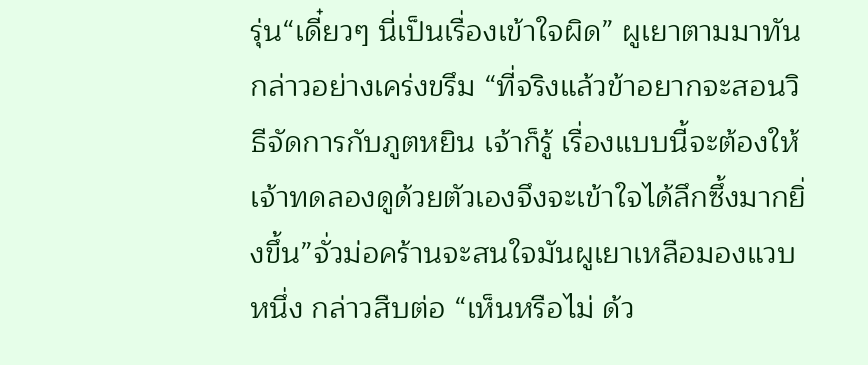รุ่น“เดี๋ยวๆ นี่เป็นเรื่องเข้าใจผิด” ผูเยาตามมาทัน กล่าวอย่างเคร่งขรึม “ที่จริงแล้วข้าอยากจะสอนวิธีจัดการกับภูตหยิน เจ้าก็รู้ เรื่องแบบนี้จะต้องให้เจ้าทดลองดูด้วยตัวเองจึงจะเข้าใจได้ลึกซึ้งมากยิ่งขึ้น”จั่วม่อคร้านจะสนใจมันผูเยาเหลือมองแวบหนึ่ง กล่าวสืบต่อ “เห็นหรือไม่ ด้ว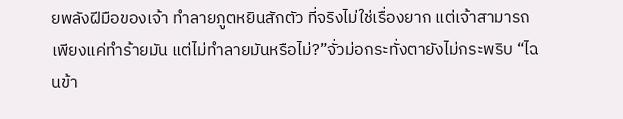ยพลังฝีมือของเจ้า ทำลายภูตหยินสักตัว ที่จริงไม่ใช่เรื่องยาก แต่เจ้าสามารถเพียงแค่ทำร้ายมัน แต่ไม่ทำลายมันหรือไม่?”จั่วม่อกระทั่งตายังไม่กระพริบ “ไฉนข้า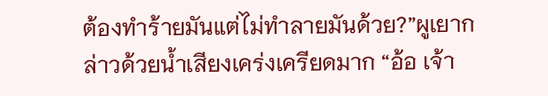ต้องทำร้ายมันแต่ไม่ทำลายมันด้วย?”ผูเยากล่าวด้วยน้ำเสียงเคร่งเครียดมาก “อ้อ เจ้า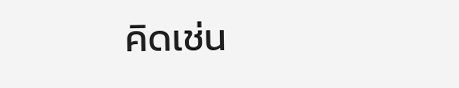คิดเช่น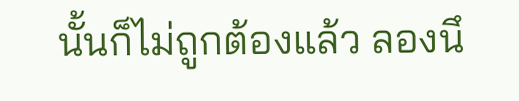นั้นก็ไม่ถูกต้องแล้ว ลองนึ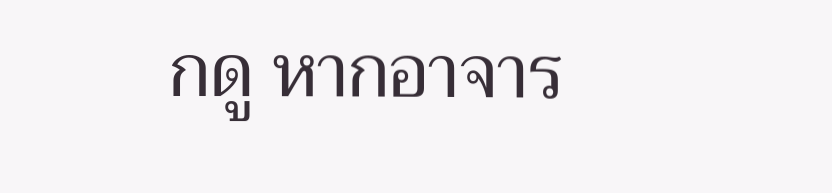กดู หากอาจาร